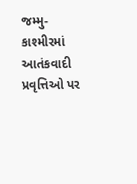જમ્મુ-કાશ્મીરમાં આતંકવાદી પ્રવૃત્તિઓ પર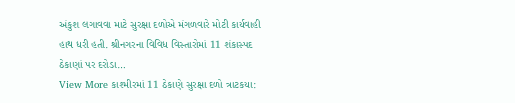અંકુશ લગાવવા માટે સુરક્ષા દળોએ મંગળવારે મોટી કાર્યવાહી હાથ ધરી હતી. શ્રીનગરના વિવિધ વિસ્તારોમાં 11 શંકાસ્પદ ઠેકાણાં પર દરોડા…
View More કાશ્મીરમાં 11 ઠેકાણે સુરક્ષા દળો ત્રાટકયા: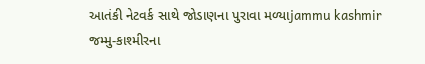આતંકી નેટવર્ક સાથે જોડાણના પુરાવા મળ્યાjammu kashmir
જમ્મુ-કાશ્મીરના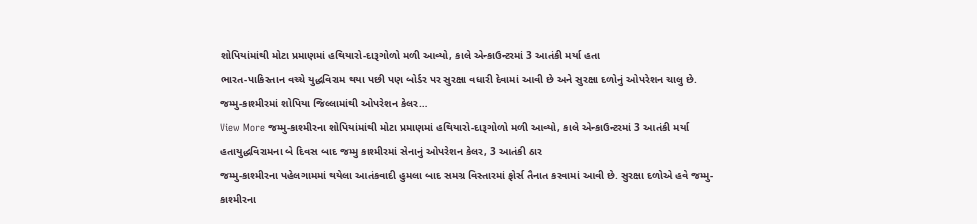શોપિયાંમાંથી મોટા પ્રમાણમાં હથિયારો-દારૂગોળો મળી આવ્યો, કાલે એન્કાઉન્ટરમાં 3 આતંકી મર્યા હતા
ભારત-પાકિસ્તાન વચ્ચે યુદ્ધવિરામ થયા પછી પણ બોર્ડર પર સુરક્ષા વધારી દેવામાં આવી છે અને સુરક્ષા દળોનું ઓપરેશન ચાલુ છે. જમ્મુ-કાશ્મીરમાં શોપિયા જિલ્લામાંથી ઓપરેશન કેલર…
View More જમ્મુ-કાશ્મીરના શોપિયાંમાંથી મોટા પ્રમાણમાં હથિયારો-દારૂગોળો મળી આવ્યો, કાલે એન્કાઉન્ટરમાં 3 આતંકી મર્યા હતાયુદ્ધવિરામના બે દિવસ બાદ જમ્મુ કાશ્મીરમાં સેનાનું ઓપરેશન કેલર, 3 આતંકી ઠાર
જમ્મુ-કાશ્મીરના પહેલગામમાં થયેલા આતંકવાદી હુમલા બાદ સમગ્ર વિસ્તારમાં ફોર્સ તૈનાત કરવામાં આવી છે. સુરક્ષા દળોએ હવે જમ્મુ-કાશ્મીરના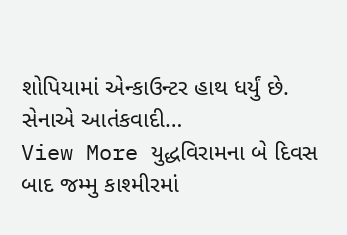શોપિયામાં એન્કાઉન્ટર હાથ ધર્યું છે. સેનાએ આતંકવાદી…
View More યુદ્ધવિરામના બે દિવસ બાદ જમ્મુ કાશ્મીરમાં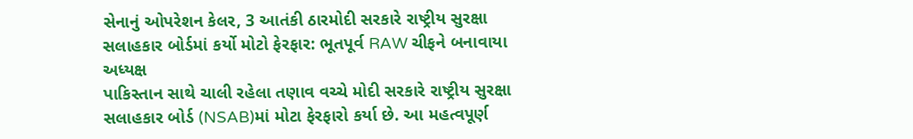સેનાનું ઓપરેશન કેલર, 3 આતંકી ઠારમોદી સરકારે રાષ્ટ્રીય સુરક્ષા સલાહકાર બોર્ડમાં કર્યો મોટો ફેરફાર: ભૂતપૂર્વ RAW ચીફને બનાવાયા અધ્યક્ષ
પાકિસ્તાન સાથે ચાલી રહેલા તણાવ વચ્ચે મોદી સરકારે રાષ્ટ્રીય સુરક્ષા સલાહકાર બોર્ડ (NSAB)માં મોટા ફેરફારો કર્યા છે. આ મહત્વપૂર્ણ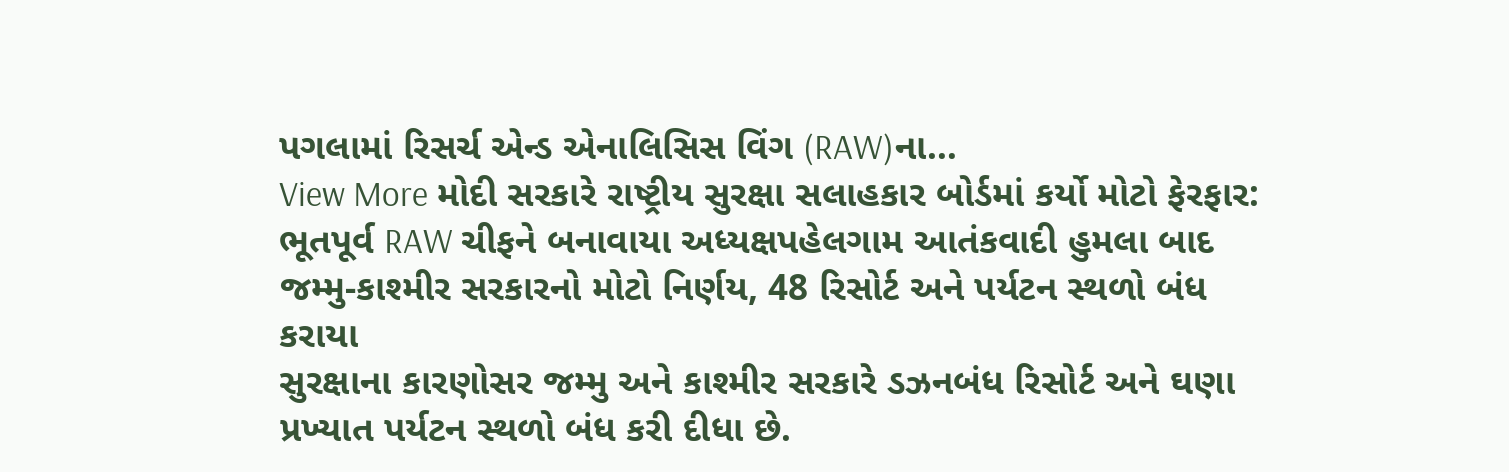પગલામાં રિસર્ચ એન્ડ એનાલિસિસ વિંગ (RAW)ના…
View More મોદી સરકારે રાષ્ટ્રીય સુરક્ષા સલાહકાર બોર્ડમાં કર્યો મોટો ફેરફાર: ભૂતપૂર્વ RAW ચીફને બનાવાયા અધ્યક્ષપહેલગામ આતંકવાદી હુમલા બાદ જમ્મુ-કાશ્મીર સરકારનો મોટો નિર્ણય, 48 રિસોર્ટ અને પર્યટન સ્થળો બંધ કરાયા
સુરક્ષાના કારણોસર જમ્મુ અને કાશ્મીર સરકારે ડઝનબંધ રિસોર્ટ અને ઘણા પ્રખ્યાત પર્યટન સ્થળો બંધ કરી દીધા છે.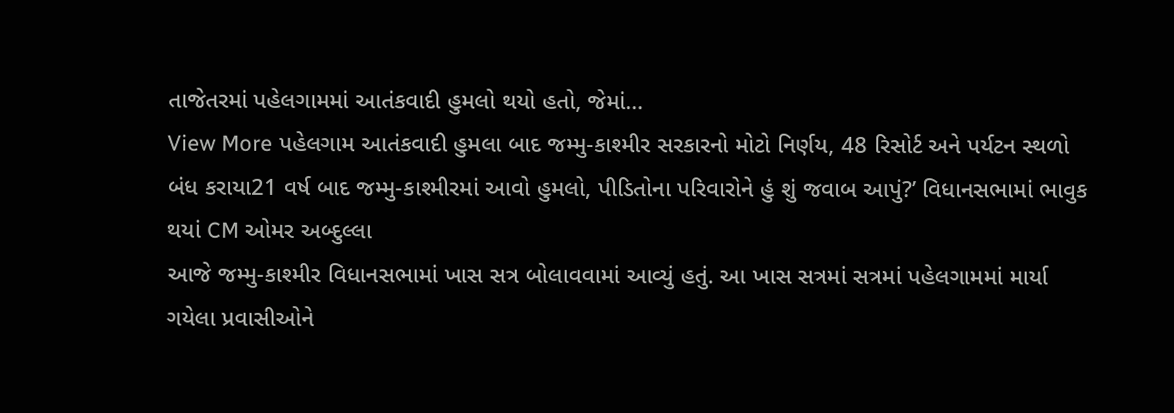તાજેતરમાં પહેલગામમાં આતંકવાદી હુમલો થયો હતો, જેમાં…
View More પહેલગામ આતંકવાદી હુમલા બાદ જમ્મુ-કાશ્મીર સરકારનો મોટો નિર્ણય, 48 રિસોર્ટ અને પર્યટન સ્થળો બંધ કરાયા21 વર્ષ બાદ જમ્મુ-કાશ્મીરમાં આવો હુમલો, પીડિતોના પરિવારોને હું શું જવાબ આપું?’ વિધાનસભામાં ભાવુક થયાં CM ઓમર અબ્દુલ્લા
આજે જમ્મુ-કાશ્મીર વિધાનસભામાં ખાસ સત્ર બોલાવવામાં આવ્યું હતું. આ ખાસ સત્રમાં સત્રમાં પહેલગામમાં માર્યા ગયેલા પ્રવાસીઓને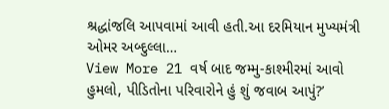શ્રદ્ધાંજલિ આપવામાં આવી હતી.આ દરમિયાન મુખ્યમંત્રી ઓમર અબ્દુલ્લા…
View More 21 વર્ષ બાદ જમ્મુ-કાશ્મીરમાં આવો હુમલો, પીડિતોના પરિવારોને હું શું જવાબ આપું?’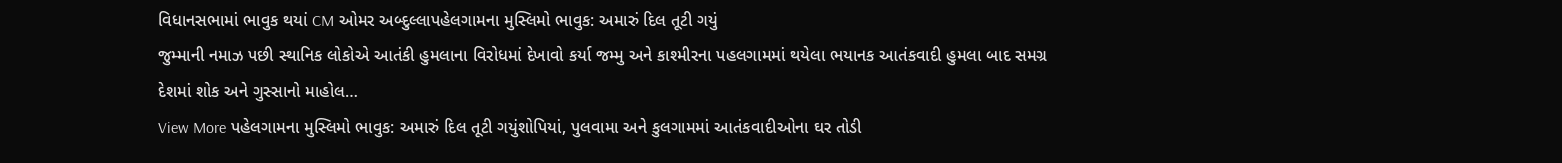વિધાનસભામાં ભાવુક થયાં CM ઓમર અબ્દુલ્લાપહેલગામના મુસ્લિમો ભાવુક: અમારું દિલ તૂટી ગયું
જુમ્માની નમાઝ પછી સ્થાનિક લોકોએ આતંકી હુમલાના વિરોધમાં દેખાવો કર્યા જમ્મુ અને કાશ્મીરના પહલગામમાં થયેલા ભયાનક આતંકવાદી હુમલા બાદ સમગ્ર દેશમાં શોક અને ગુસ્સાનો માહોલ…
View More પહેલગામના મુસ્લિમો ભાવુક: અમારું દિલ તૂટી ગયુંશોપિયાં, પુલવામા અને કુલગામમાં આતંકવાદીઓના ઘર તોડી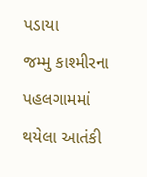પડાયા
જમ્મુ કાશ્મીરના પહલગામમાં થયેલા આતંકી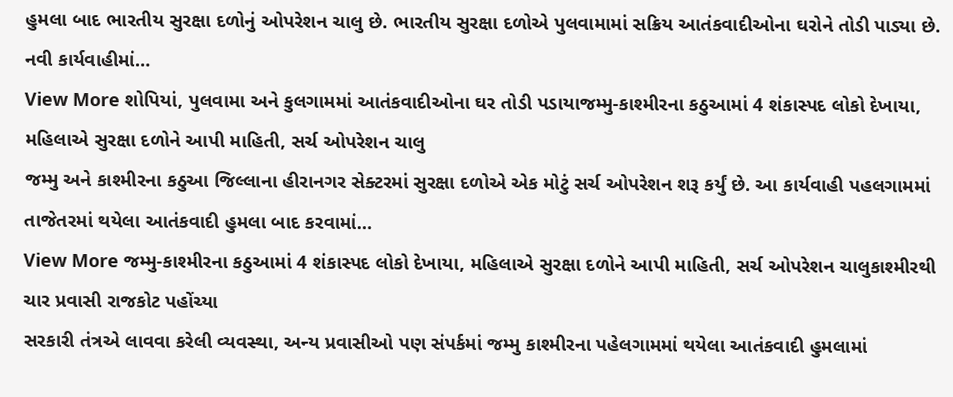હુમલા બાદ ભારતીય સુરક્ષા દળોનું ઓપરેશન ચાલુ છે. ભારતીય સુરક્ષા દળોએ પુલવામામાં સક્રિય આતંકવાદીઓના ઘરોને તોડી પાડ્યા છે. નવી કાર્યવાહીમાં…
View More શોપિયાં, પુલવામા અને કુલગામમાં આતંકવાદીઓના ઘર તોડી પડાયાજમ્મુ-કાશ્મીરના કઠુઆમાં 4 શંકાસ્પદ લોકો દેખાયા, મહિલાએ સુરક્ષા દળોને આપી માહિતી, સર્ચ ઓપરેશન ચાલુ
જમ્મુ અને કાશ્મીરના કઠુઆ જિલ્લાના હીરાનગર સેક્ટરમાં સુરક્ષા દળોએ એક મોટું સર્ચ ઓપરેશન શરૂ કર્યું છે. આ કાર્યવાહી પહલગામમાં તાજેતરમાં થયેલા આતંકવાદી હુમલા બાદ કરવામાં…
View More જમ્મુ-કાશ્મીરના કઠુઆમાં 4 શંકાસ્પદ લોકો દેખાયા, મહિલાએ સુરક્ષા દળોને આપી માહિતી, સર્ચ ઓપરેશન ચાલુકાશ્મીરથી ચાર પ્રવાસી રાજકોટ પહોંચ્યા
સરકારી તંત્રએ લાવવા કરેલી વ્યવસ્થા, અન્ય પ્રવાસીઓ પણ સંપર્કમાં જમ્મુ કાશ્મીરના પહેલગામમાં થયેલા આતંકવાદી હુમલામાં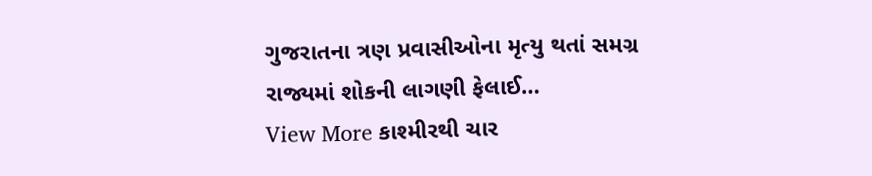ગુજરાતના ત્રણ પ્રવાસીઓના મૃત્યુ થતાં સમગ્ર રાજ્યમાં શોકની લાગણી ફેલાઈ…
View More કાશ્મીરથી ચાર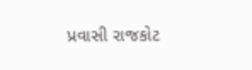પ્રવાસી રાજકોટ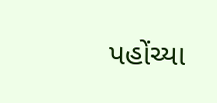પહોંચ્યા